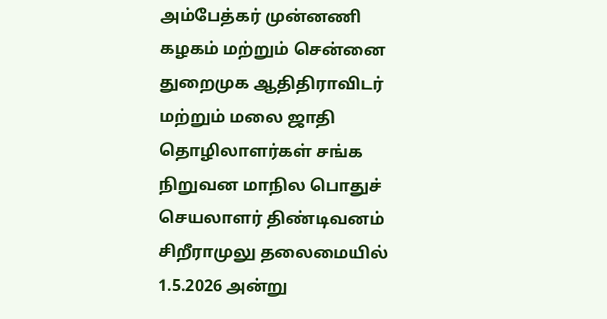அம்பேத்கர் முன்னணி கழகம் மற்றும் சென்னை துறைமுக ஆதிதிராவிடர் மற்றும் மலை ஜாதி தொழிலாளர்கள் சங்க நிறுவன மாநில பொதுச் செயலாளர் திண்டிவனம் சிறீராமுலு தலைமையில் 1.5.2026 அன்று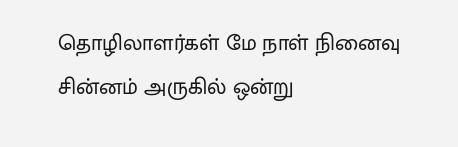தொழிலாளர்கள் மே நாள் நினைவு சின்னம் அருகில் ஒன்று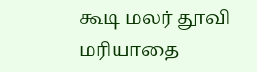கூடி மலர் தூவி மரியாதை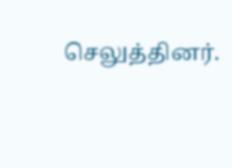செலுத்தினர்.